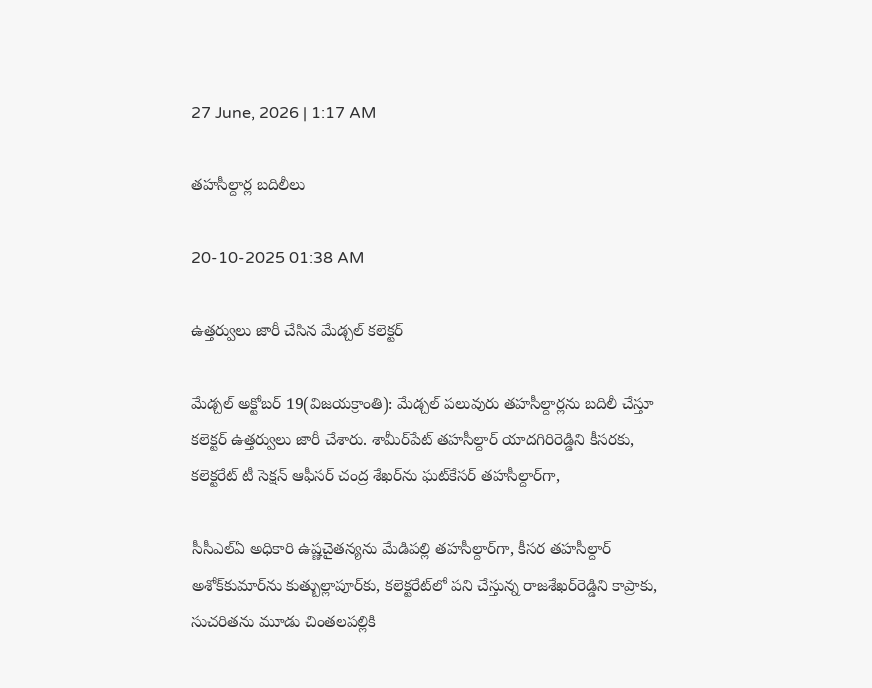27 June, 2026 | 1:17 AM

తహసీల్దార్ల బదిలీలు

20-10-2025 01:38 AM

ఉత్తర్వులు జారీ చేసిన మేడ్చల్ కలెక్టర్

మేడ్చల్ అక్టోబర్ 19(విజయక్రాంతి): మేడ్చల్ పలువురు తహసీల్దార్లను బదిలీ చేస్తూ కలెక్టర్ ఉత్తర్వులు జారీ చేశారు. శామీర్‌పేట్ తహసీల్దార్ యాదగిరిరెడ్డిని కీసరకు, కలెక్టరేట్ టీ సెక్షన్ ఆఫీసర్ చంద్ర శేఖర్‌ను ఘట్‌కేసర్ తహసీల్దార్‌గా,

సీసీఎల్‌ఏ అధికారి ఉష్ణచైతన్యను మేడిపల్లి తహసీల్దార్‌గా, కీసర తహసీల్దార్ అశోక్‌కుమార్‌ను కుత్బుల్లాపూర్‌కు, కలెక్టరేట్‌లో పని చేస్తున్న రాజశేఖర్‌రెడ్డిని కాప్రాకు, సుచరితను మూడు చింతలపల్లికి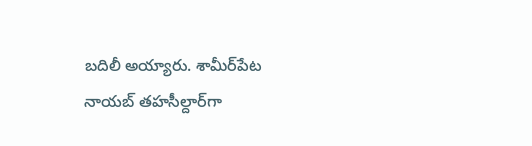బదిలీ అయ్యారు. శామీర్‌పేట నాయబ్ తహసీల్దార్‌గా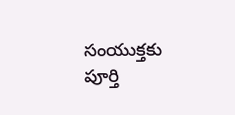సంయుక్తకు పూర్తి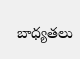బాధ్యతలు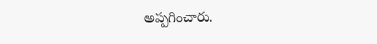అప్పగించారు.